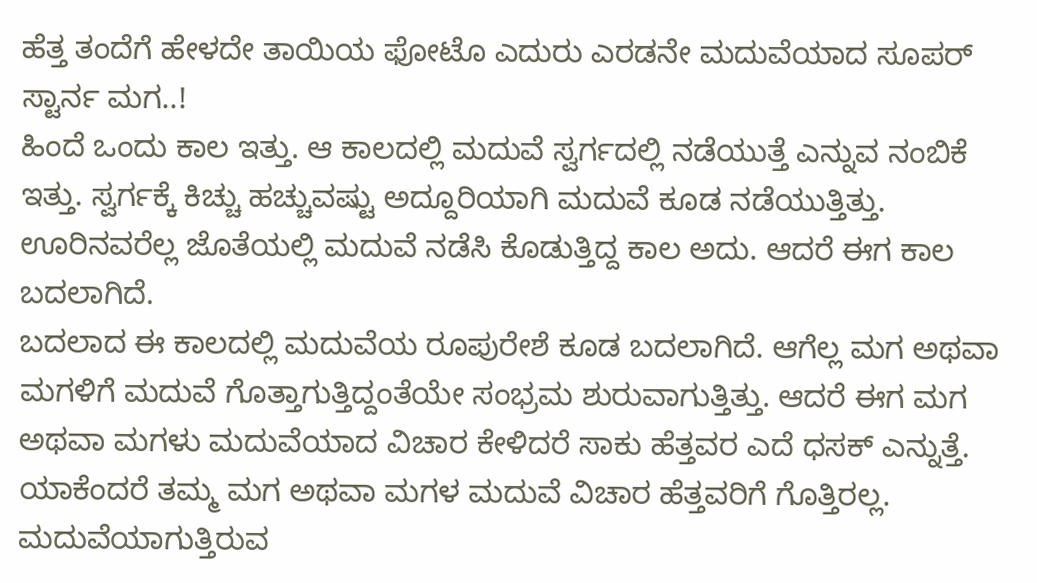ಹೆತ್ತ ತಂದೆಗೆ ಹೇಳದೇ ತಾಯಿಯ ಫೋಟೊ ಎದುರು ಎರಡನೇ ಮದುವೆಯಾದ ಸೂಪರ್ ಸ್ಟಾರ್ನ ಮಗ..!
ಹಿಂದೆ ಒಂದು ಕಾಲ ಇತ್ತು. ಆ ಕಾಲದಲ್ಲಿ ಮದುವೆ ಸ್ವರ್ಗದಲ್ಲಿ ನಡೆಯುತ್ತೆ ಎನ್ನುವ ನಂಬಿಕೆ ಇತ್ತು. ಸ್ವರ್ಗಕ್ಕೆ ಕಿಚ್ಚು ಹಚ್ಚುವಷ್ಟು ಅದ್ದೂರಿಯಾಗಿ ಮದುವೆ ಕೂಡ ನಡೆಯುತ್ತಿತ್ತು. ಊರಿನವರೆಲ್ಲ ಜೊತೆಯಲ್ಲಿ ಮದುವೆ ನಡೆಸಿ ಕೊಡುತ್ತಿದ್ದ ಕಾಲ ಅದು. ಆದರೆ ಈಗ ಕಾಲ ಬದಲಾಗಿದೆ.
ಬದಲಾದ ಈ ಕಾಲದಲ್ಲಿ ಮದುವೆಯ ರೂಪುರೇಶೆ ಕೂಡ ಬದಲಾಗಿದೆ. ಆಗೆಲ್ಲ ಮಗ ಅಥವಾ ಮಗಳಿಗೆ ಮದುವೆ ಗೊತ್ತಾಗುತ್ತಿದ್ದಂತೆಯೇ ಸಂಭ್ರಮ ಶುರುವಾಗುತ್ತಿತ್ತು. ಆದರೆ ಈಗ ಮಗ ಅಥವಾ ಮಗಳು ಮದುವೆಯಾದ ವಿಚಾರ ಕೇಳಿದರೆ ಸಾಕು ಹೆತ್ತವರ ಎದೆ ಧಸಕ್ ಎನ್ನುತ್ತೆ. ಯಾಕೆಂದರೆ ತಮ್ಮ ಮಗ ಅಥವಾ ಮಗಳ ಮದುವೆ ವಿಚಾರ ಹೆತ್ತವರಿಗೆ ಗೊತ್ತಿರಲ್ಲ. ಮದುವೆಯಾಗುತ್ತಿರುವ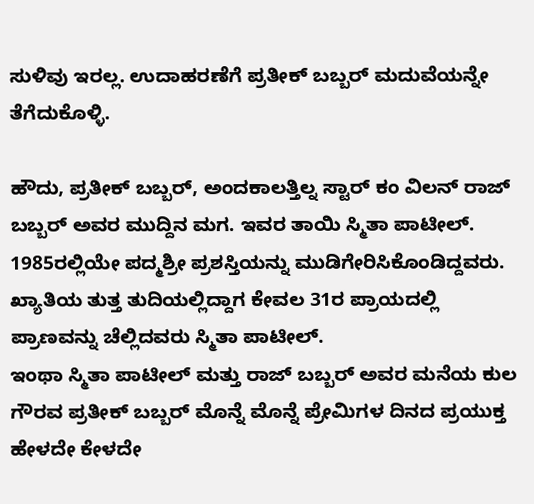ಸುಳಿವು ಇರಲ್ಲ. ಉದಾಹರಣೆಗೆ ಪ್ರತೀಕ್ ಬಬ್ಬರ್ ಮದುವೆಯನ್ನೇ ತೆಗೆದುಕೊಳ್ಳಿ.

ಹೌದು, ಪ್ರತೀಕ್ ಬಬ್ಬರ್, ಅಂದಕಾಲತ್ತಿಲ್ನ ಸ್ಟಾರ್ ಕಂ ವಿಲನ್ ರಾಜ್ ಬಬ್ಬರ್ ಅವರ ಮುದ್ದಿನ ಮಗ. ಇವರ ತಾಯಿ ಸ್ಮಿತಾ ಪಾಟೀಲ್. 1985ರಲ್ಲಿಯೇ ಪದ್ಮಶ್ರೀ ಪ್ರಶಸ್ತಿಯನ್ನು ಮುಡಿಗೇರಿಸಿಕೊಂಡಿದ್ದವರು. ಖ್ಯಾತಿಯ ತುತ್ತ ತುದಿಯಲ್ಲಿದ್ದಾಗ ಕೇವಲ 31ರ ಪ್ರಾಯದಲ್ಲಿ ಪ್ರಾಣವನ್ನು ಚೆಲ್ಲಿದವರು ಸ್ಮಿತಾ ಪಾಟೀಲ್.
ಇಂಥಾ ಸ್ಮಿತಾ ಪಾಟೀಲ್ ಮತ್ತು ರಾಜ್ ಬಬ್ಬರ್ ಅವರ ಮನೆಯ ಕುಲ ಗೌರವ ಪ್ರತೀಕ್ ಬಬ್ಬರ್ ಮೊನ್ನೆ ಮೊನ್ನೆ ಪ್ರೇಮಿಗಳ ದಿನದ ಪ್ರಯುಕ್ತ ಹೇಳದೇ ಕೇಳದೇ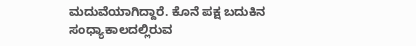ಮದುವೆಯಾಗಿದ್ದಾರೆ. ಕೊನೆ ಪಕ್ಷ ಬದುಕಿನ ಸಂಧ್ಯಾಕಾಲದಲ್ಲಿರುವ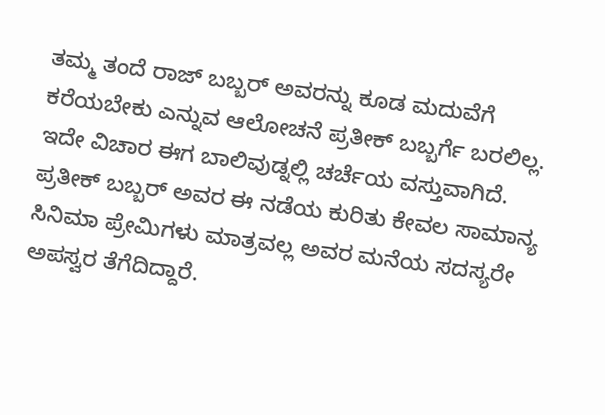ತಮ್ಮ ತಂದೆ ರಾಜ್ ಬಬ್ಬರ್ ಅವರನ್ನು ಕೂಡ ಮದುವೆಗೆ ಕರೆಯಬೇಕು ಎನ್ನುವ ಆಲೋಚನೆ ಪ್ರತೀಕ್ ಬಬ್ಬರ್ಗೆ ಬರಲಿಲ್ಲ. ಇದೇ ವಿಚಾರ ಈಗ ಬಾಲಿವುಡ್ನಲ್ಲಿ ಚರ್ಚೆಯ ವಸ್ತುವಾಗಿದೆ. ಪ್ರತೀಕ್ ಬಬ್ಬರ್ ಅವರ ಈ ನಡೆಯ ಕುರಿತು ಕೇವಲ ಸಾಮಾನ್ಯ ಸಿನಿಮಾ ಪ್ರೇಮಿಗಳು ಮಾತ್ರವಲ್ಲ ಅವರ ಮನೆಯ ಸದಸ್ಯರೇ ಅಪಸ್ವರ ತೆಗೆದಿದ್ದಾರೆ.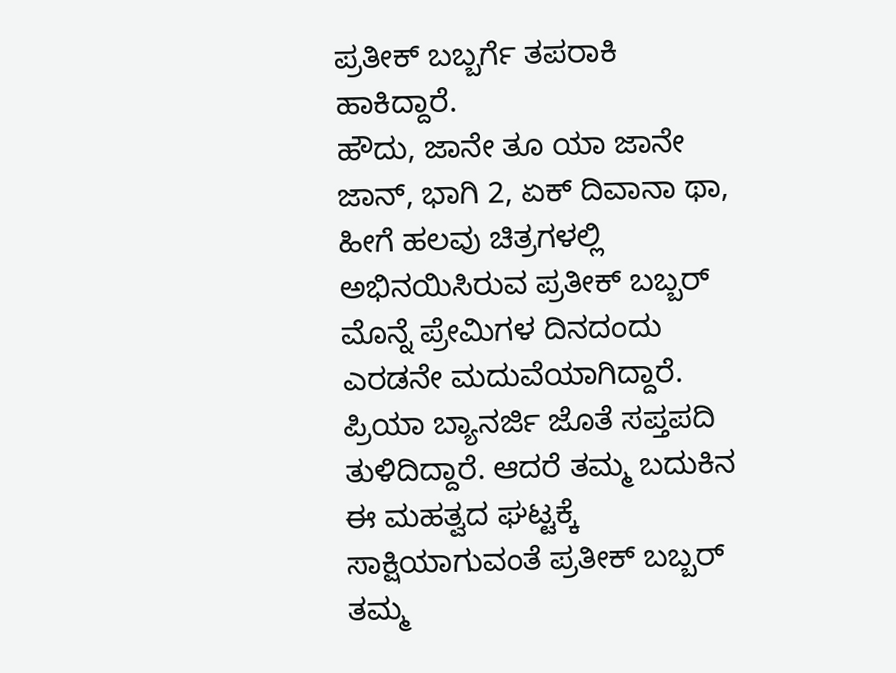ಪ್ರತೀಕ್ ಬಬ್ಬರ್ಗೆ ತಪರಾಕಿ ಹಾಕಿದ್ದಾರೆ.
ಹೌದು, ಜಾನೇ ತೂ ಯಾ ಜಾನೇ ಜಾನ್, ಭಾಗಿ 2, ಏಕ್ ದಿವಾನಾ ಥಾ, ಹೀಗೆ ಹಲವು ಚಿತ್ರಗಳಲ್ಲಿ ಅಭಿನಯಿಸಿರುವ ಪ್ರತೀಕ್ ಬಬ್ಬರ್ ಮೊನ್ನೆ ಪ್ರೇಮಿಗಳ ದಿನದಂದು ಎರಡನೇ ಮದುವೆಯಾಗಿದ್ದಾರೆ. ಪ್ರಿಯಾ ಬ್ಯಾನರ್ಜಿ ಜೊತೆ ಸಪ್ತಪದಿ ತುಳಿದಿದ್ದಾರೆ. ಆದರೆ ತಮ್ಮ ಬದುಕಿನ ಈ ಮಹತ್ವದ ಘಟ್ಟಕ್ಕೆ ಸಾಕ್ಷಿಯಾಗುವಂತೆ ಪ್ರತೀಕ್ ಬಬ್ಬರ್ ತಮ್ಮ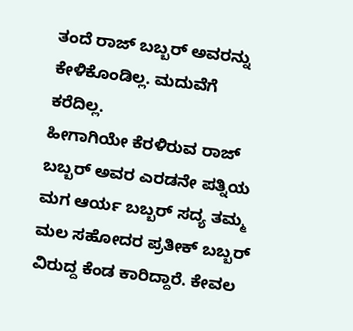ತಂದೆ ರಾಜ್ ಬಬ್ಬರ್ ಅವರನ್ನು ಕೇಳಿಕೊಂಡಿಲ್ಲ. ಮದುವೆಗೆ ಕರೆದಿಲ್ಲ.
ಹೀಗಾಗಿಯೇ ಕೆರಳಿರುವ ರಾಜ್ ಬಬ್ಬರ್ ಅವರ ಎರಡನೇ ಪತ್ನಿಯ ಮಗ ಆರ್ಯ ಬಬ್ಬರ್ ಸದ್ಯ ತಮ್ಮ ಮಲ ಸಹೋದರ ಪ್ರತೀಕ್ ಬಬ್ಬರ್ ವಿರುದ್ದ ಕೆಂಡ ಕಾರಿದ್ದಾರೆ. ಕೇವಲ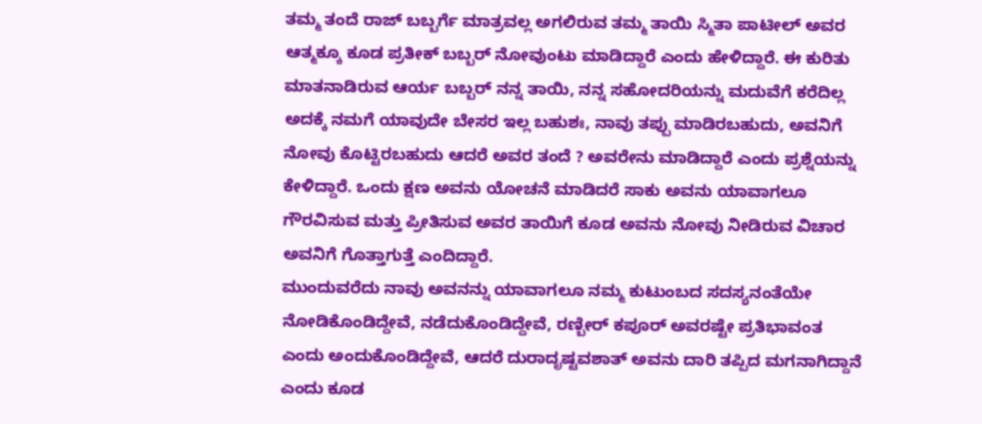ತಮ್ಮ ತಂದೆ ರಾಜ್ ಬಬ್ಬರ್ಗೆ ಮಾತ್ರವಲ್ಲ ಅಗಲಿರುವ ತಮ್ಮ ತಾಯಿ ಸ್ಮಿತಾ ಪಾಟೀಲ್ ಅವರ ಆತ್ಮಕ್ಕೂ ಕೂಡ ಪ್ರತೀಕ್ ಬಬ್ಬರ್ ನೋವುಂಟು ಮಾಡಿದ್ದಾರೆ ಎಂದು ಹೇಳಿದ್ದಾರೆ. ಈ ಕುರಿತು ಮಾತನಾಡಿರುವ ಆರ್ಯ ಬಬ್ಬರ್ ನನ್ನ ತಾಯಿ, ನನ್ನ ಸಹೋದರಿಯನ್ನು ಮದುವೆಗೆ ಕರೆದಿಲ್ಲ ಅದಕ್ಕೆ ನಮಗೆ ಯಾವುದೇ ಬೇಸರ ಇಲ್ಲ ಬಹುಶಃ, ನಾವು ತಪ್ಪು ಮಾಡಿರಬಹುದು, ಅವನಿಗೆ ನೋವು ಕೊಟ್ಟಿರಬಹುದು ಆದರೆ ಅವರ ತಂದೆ ? ಅವರೇನು ಮಾಡಿದ್ದಾರೆ ಎಂದು ಪ್ರಶ್ನೆಯನ್ನು ಕೇಳಿದ್ದಾರೆ. ಒಂದು ಕ್ಷಣ ಅವನು ಯೋಚನೆ ಮಾಡಿದರೆ ಸಾಕು ಅವನು ಯಾವಾಗಲೂ ಗೌರವಿಸುವ ಮತ್ತು ಪ್ರೀತಿಸುವ ಅವರ ತಾಯಿಗೆ ಕೂಡ ಅವನು ನೋವು ನೀಡಿರುವ ವಿಚಾರ ಅವನಿಗೆ ಗೊತ್ತಾಗುತ್ತೆ ಎಂದಿದ್ದಾರೆ.
ಮುಂದುವರೆದು ನಾವು ಅವನನ್ನು ಯಾವಾಗಲೂ ನಮ್ಮ ಕುಟುಂಬದ ಸದಸ್ಯನಂತೆಯೇ ನೋಡಿಕೊಂಡಿದ್ದೇವೆ, ನಡೆದುಕೊಂಡಿದ್ದೇವೆ, ರಣ್ಬೀರ್ ಕಪೂರ್ ಅವರಷ್ಟೇ ಪ್ರತಿಭಾವಂತ ಎಂದು ಅಂದುಕೊಂಡಿದ್ದೇವೆ, ಆದರೆ ದುರಾದೃಷ್ಟವಶಾತ್ ಅವನು ದಾರಿ ತಪ್ಪಿದ ಮಗನಾಗಿದ್ದಾನೆ ಎಂದು ಕೂಡ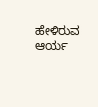ಹೇಳಿರುವ ಆರ್ಯ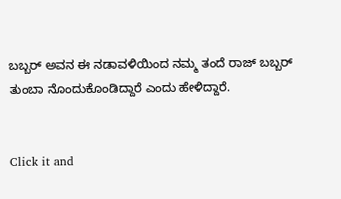ಬಬ್ಬರ್ ಅವನ ಈ ನಡಾವಳಿಯಿಂದ ನಮ್ಮ ತಂದೆ ರಾಜ್ ಬಬ್ಬರ್ ತುಂಬಾ ನೊಂದುಕೊಂಡಿದ್ದಾರೆ ಎಂದು ಹೇಳಿದ್ದಾರೆ.


Click it and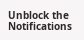Unblock the Notifications